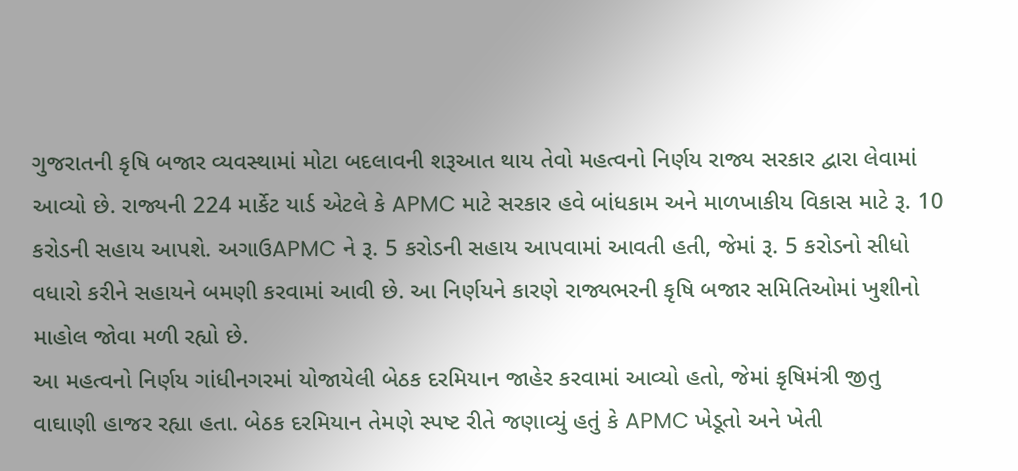ગુજરાતની કૃષિ બજાર વ્યવસ્થામાં મોટા બદલાવની શરૂઆત થાય તેવો મહત્વનો નિર્ણય રાજ્ય સરકાર દ્વારા લેવામાં આવ્યો છે. રાજ્યની 224 માર્કેટ યાર્ડ એટલે કે APMC માટે સરકાર હવે બાંધકામ અને માળખાકીય વિકાસ માટે રૂ. 10 કરોડની સહાય આપશે. અગાઉAPMC ને રૂ. 5 કરોડની સહાય આપવામાં આવતી હતી, જેમાં રૂ. 5 કરોડનો સીધો વધારો કરીને સહાયને બમણી કરવામાં આવી છે. આ નિર્ણયને કારણે રાજ્યભરની કૃષિ બજાર સમિતિઓમાં ખુશીનો માહોલ જોવા મળી રહ્યો છે.
આ મહત્વનો નિર્ણય ગાંધીનગરમાં યોજાયેલી બેઠક દરમિયાન જાહેર કરવામાં આવ્યો હતો, જેમાં કૃષિમંત્રી જીતુ વાઘાણી હાજર રહ્યા હતા. બેઠક દરમિયાન તેમણે સ્પષ્ટ રીતે જણાવ્યું હતું કે APMC ખેડૂતો અને ખેતી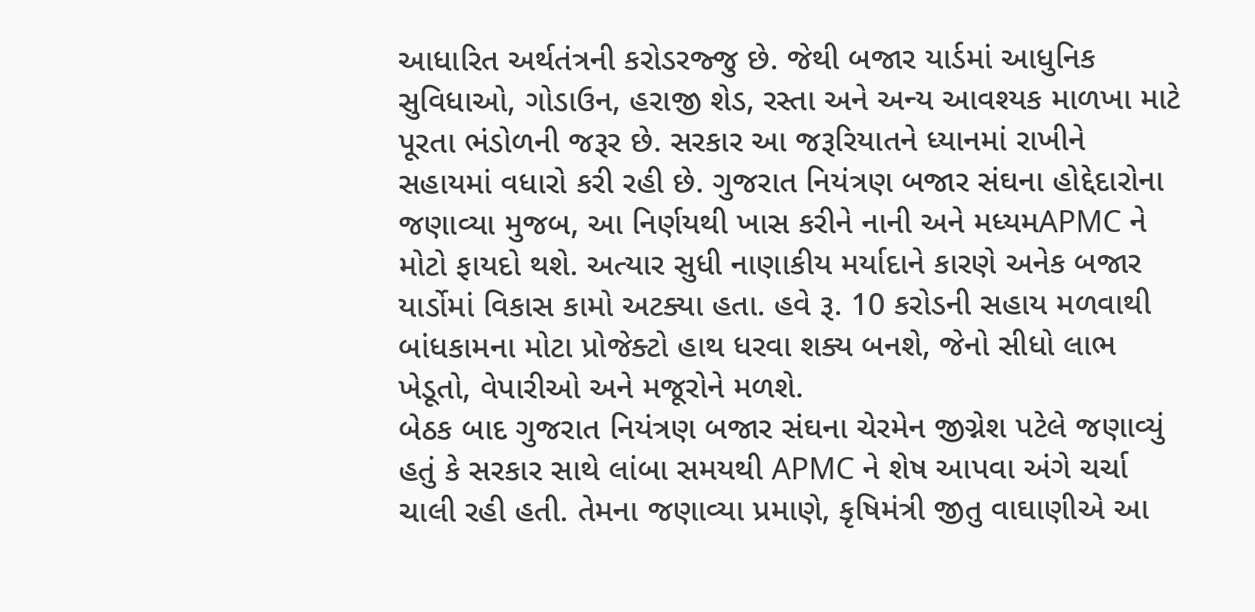આધારિત અર્થતંત્રની કરોડરજ્જુ છે. જેથી બજાર યાર્ડમાં આધુનિક સુવિધાઓ, ગોડાઉન, હરાજી શેડ, રસ્તા અને અન્ય આવશ્યક માળખા માટે પૂરતા ભંડોળની જરૂર છે. સરકાર આ જરૂરિયાતને ધ્યાનમાં રાખીને સહાયમાં વધારો કરી રહી છે. ગુજરાત નિયંત્રણ બજાર સંઘના હોદ્દેદારોના જણાવ્યા મુજબ, આ નિર્ણયથી ખાસ કરીને નાની અને મધ્યમAPMC ને મોટો ફાયદો થશે. અત્યાર સુધી નાણાકીય મર્યાદાને કારણે અનેક બજાર યાર્ડોમાં વિકાસ કામો અટક્યા હતા. હવે રૂ. 10 કરોડની સહાય મળવાથી બાંધકામના મોટા પ્રોજેક્ટો હાથ ધરવા શક્ય બનશે, જેનો સીધો લાભ ખેડૂતો, વેપારીઓ અને મજૂરોને મળશે.
બેઠક બાદ ગુજરાત નિયંત્રણ બજાર સંઘના ચેરમેન જીગ્નેશ પટેલે જણાવ્યું હતું કે સરકાર સાથે લાંબા સમયથી APMC ને શેષ આપવા અંગે ચર્ચા ચાલી રહી હતી. તેમના જણાવ્યા પ્રમાણે, કૃષિમંત્રી જીતુ વાઘાણીએ આ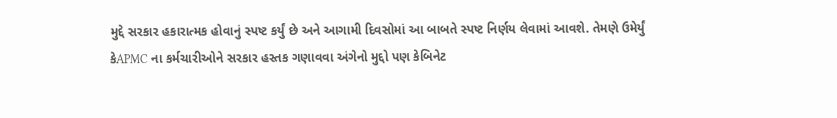મુદ્દે સરકાર હકારાત્મક હોવાનું સ્પષ્ટ કર્યું છે અને આગામી દિવસોમાં આ બાબતે સ્પષ્ટ નિર્ણય લેવામાં આવશે. તેમણે ઉમેર્યું કેAPMC ના કર્મચારીઓને સરકાર હસ્તક ગણાવવા અંગેનો મુદ્દો પણ કેબિનેટ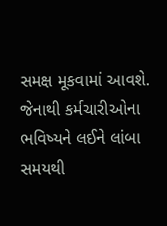સમક્ષ મૂકવામાં આવશે. જેનાથી કર્મચારીઓના ભવિષ્યને લઈને લાંબા સમયથી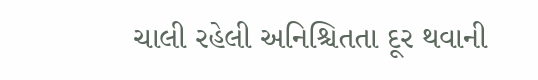ચાલી રહેલી અનિશ્ચિતતા દૂર થવાની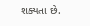શક્યતા છે.